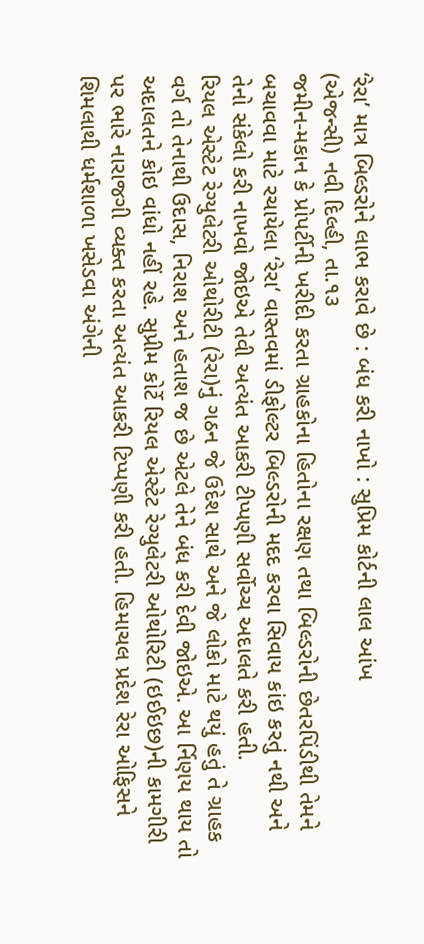‘રેરા’ માત્ર બિલ્ડરોને લાભ કરાવે છે : બંધ કરી નાખો : સુપ્રિમ કોર્ટની લાલ આંખ
(એજન્સી) નવી દિલ્હી, તા.૧૩
જમીન-મકાન કે પ્રોપર્ટીની ખરીદી કરતા ગ્રાહકોના હિતોના રક્ષણ તથા બિલ્ડરોની છેતરપિંડીથી તેમને બચાવવા માટે રચાયેલા ‘રેરા‘ વાસ્તવમાં ડીફોલ્ટર બિલ્ડરોની મદદ કરવા સિવાય કાંઇ કરતું નથી અને તેનો સંકેલો કરી નાખવો જોઇએ તેવી અત્યંત આકરી ટીપ્પણી સર્વોચ્ચ અદાલતે કરી હતી.
રિયલ એસ્ટેટ રેગ્યુલેટરી ઓથોરીટી (રેરા)નું ગઠન જે ઉદેશ સાથે અને જે લોકો માટે થયું હતું તે ગ્રાહક વર્ગ તો તેનાથી ઉદાસ, નિરાશ અને હતાશ જ છે એટલે તેને બંધ કરી દેવી જોઇએ. આ ર્નિણય થાય તો અદાલતને કોઇ વાંધો નહીં રહે. સુપ્રીમ કોર્ટે રિયલ એસ્ટેટ રેગ્યુલેટરી ઓથોરિટી (ઇઈઇછ)ની કામગીરી પર ભારે નારાજગી વ્યક્ત કરતા અત્યંત આકરી ટિપ્પણી કરી હતી. હિમાચલ પ્રદેશ રેરા ઓફિસને શિમલાથી ધર્મશાળા ખસેડવા અંગેની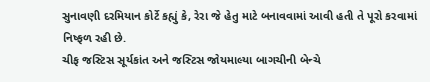સુનાવણી દરમિયાન કોર્ટે કહ્યું કે, રેરા જે હેતુ માટે બનાવવામાં આવી હતી તે પૂરો કરવામાં નિષ્ફળ રહી છે.
ચીફ જસ્ટિસ સૂર્યકાંત અને જસ્ટિસ જોયમાલ્યા બાગચીની બેન્ચે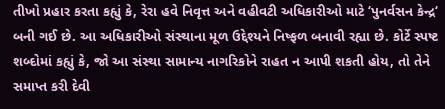તીખો પ્રહાર કરતા કહ્યું કે, રેરા હવે નિવૃત્ત અને વહીવટી અધિકારીઓ માટે ‘પુનર્વસન કેન્દ્ર‘ બની ગઈ છે. આ અધિકારીઓ સંસ્થાના મૂળ ઉદ્દેશ્યને નિષ્ફળ બનાવી રહ્યા છે. કોર્ટે સ્પષ્ટ શબ્દોમાં કહ્યું કે, જો આ સંસ્થા સામાન્ય નાગરિકોને રાહત ન આપી શકતી હોય, તો તેને સમાપ્ત કરી દેવી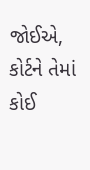જોઈએ, કોર્ટને તેમાં કોઈ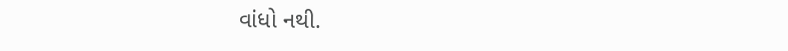વાંધો નથી.